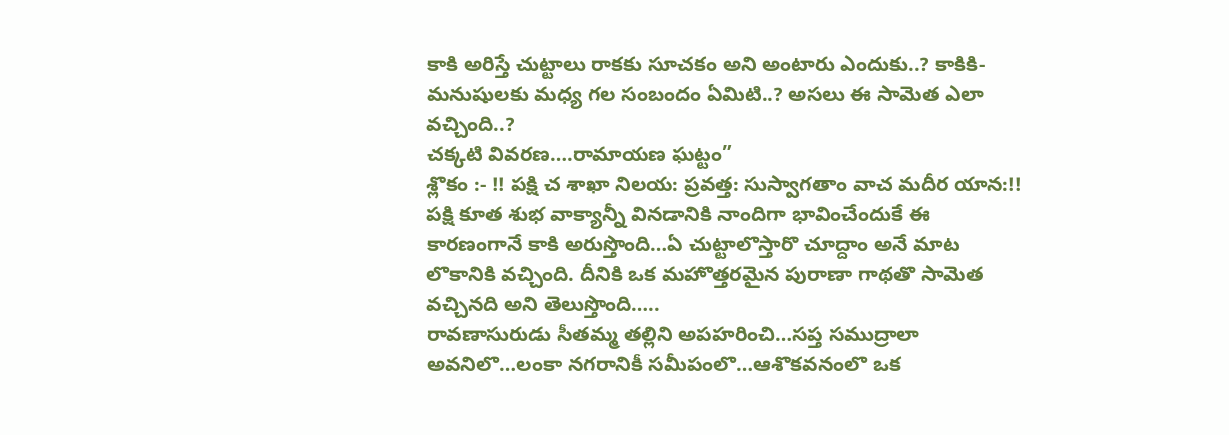కాకి అరిస్తే చుట్టాలు రాకకు సూచకం అని అంటారు ఎందుకు..? కాకికి-మనుషులకు మధ్య గల సంబందం ఏమిటి..? అసలు ఈ సామెత ఎలా వచ్చింది..?
చక్కటి వివరణ….రామాయణ ఘట్టం”
శ్లొకం :- !! పక్షి చ శాఖా నిలయ: ప్రవత్త: సుస్వాగతాం వాచ మదీర యాన:!!
పక్షి కూత శుభ వాక్యాన్నీ వినడానికి నాందిగా భావించేందుకే ఈ కారణంగానే కాకి అరుస్తొంది…ఏ చుట్టాలొస్తారొ చూద్దాం అనే మాట లొకానికి వచ్చింది. దీనికి ఒక మహొత్తరమైన పురాణా గాథతొ సామెత వచ్చినది అని తెలుస్తొంది…..
రావణాసురుడు సీతమ్మ తల్లిని అపహరించి…సప్త సముద్రాలా అవనిలొ…లంకా నగరానికీ సమీపంలొ…ఆశొకవనంలొ ఒక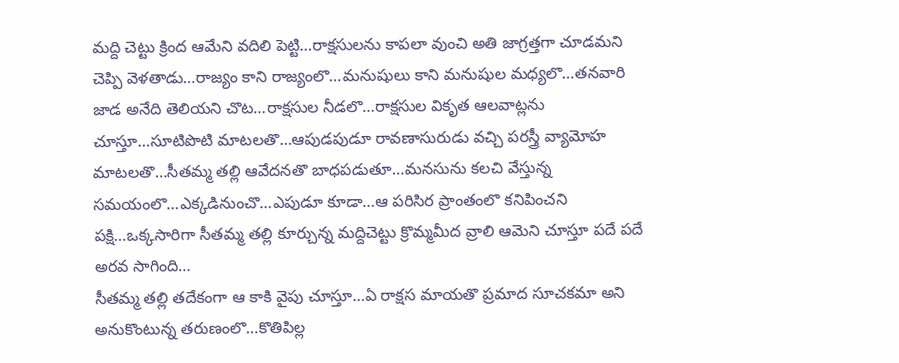మద్ది చెట్టు క్రింద ఆమేని వదిలి పెట్టి…రాక్షసులను కాపలా వుంచి అతి జాగ్రత్తగా చూడమని చెప్పి వెళతాడు…రాజ్యం కాని రాజ్యంలొ…మనుషులు కాని మనుషుల మధ్యలొ…తనవారి జాడ అనేది తెలియని చొట…రాక్షసుల నీడలొ…రాక్షసుల వికృత ఆలవాట్లను చూస్తూ…సూటిపొటి మాటలతొ…ఆపుడపుడూ రావణాసురుడు వచ్చి పరస్త్రీ వ్యామోహ మాటలతొ…సీతమ్మ తల్లి ఆవేదనతొ బాధపడుతూ…మనసును కలచి వేస్తున్న సమయంలొ…ఎక్కడినుంచొ…ఎపుడూ కూడా…ఆ పరిసిర ప్రాంతంలొ కనిపించని పక్షి…ఒక్కసారిగా సీతమ్మ తల్లి కూర్చున్న మద్దిచెట్టు క్రొమ్మమీద వ్రాలి ఆమెని చూస్తూ పదే పదే అరవ సాగింది…
సీతమ్మ తల్లి తదేకంగా ఆ కాకి వైపు చూస్తూ…ఏ రాక్షస మాయతొ ప్రమాద సూచకమా అని అనుకొంటున్న తరుణంలొ…కొతిపిల్ల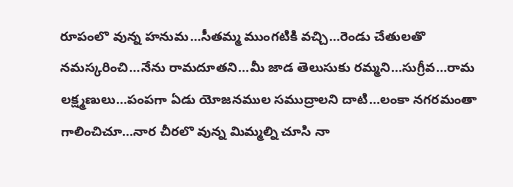రూపంలొ వున్న హనుమ…సీతమ్మ ముంగటికి వచ్చి…రెండు చేతులతొ నమస్కరించి…నేను రామదూతని…మీ జాడ తెలుసుకు రమ్మని…సుగ్రీవ…రామ లక్ష్మణులు…పంపగా ఏడు యోజనముల సముద్రాలని దాటి…లంకా నగరమంతా గాలించిచూ…నార చీరలొ వున్న మిమ్మల్ని చూసి నా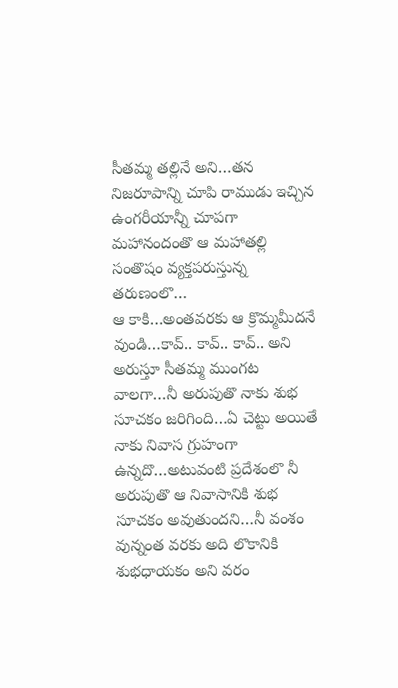సీతమ్మ తల్లినే అని…తన నిజరూపాన్ని చూపి రాముడు ఇచ్చిన ఉంగరీయాన్నీ చూపగా మహానందంతొ ఆ మహాతల్లి సంతొషం వ్యక్తపరుస్తున్న తరుణంలొ…
ఆ కాకి…అంతవరకు ఆ క్రొమ్మమీదనే వుండి…కావ్.. కావ్.. కావ్.. అని అరుస్తూ సీతమ్మ ముంగట వాలగా…నీ అరుపుతొ నాకు శుభ సూచకం జరిగింది…ఏ చెట్టు అయితే నాకు నివాస గ్రుహంగా ఉన్నదొ…అటువంటి ప్రదేశంలొ నీ అరుపుతొ ఆ నివాసానికి శుభ సూచకం అవుతుందని…నీ వంశం వున్నంత వరకు అది లొకానికి శుభధాయకం అని వరం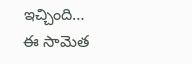ఇచ్చింది…
ఈ సామెత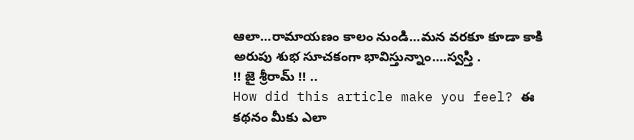ఆలా…రామాయణం కాలం నుండి…మన వరకూ కూడా కాకి అరుపు శుభ సూచకంగా భావిస్తున్నాం….స్వస్తి .
!! జై శ్రీరామ్ !! ..
How did this article make you feel? ఈ కథనం మీకు ఎలా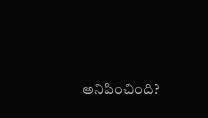అనిపించింది?